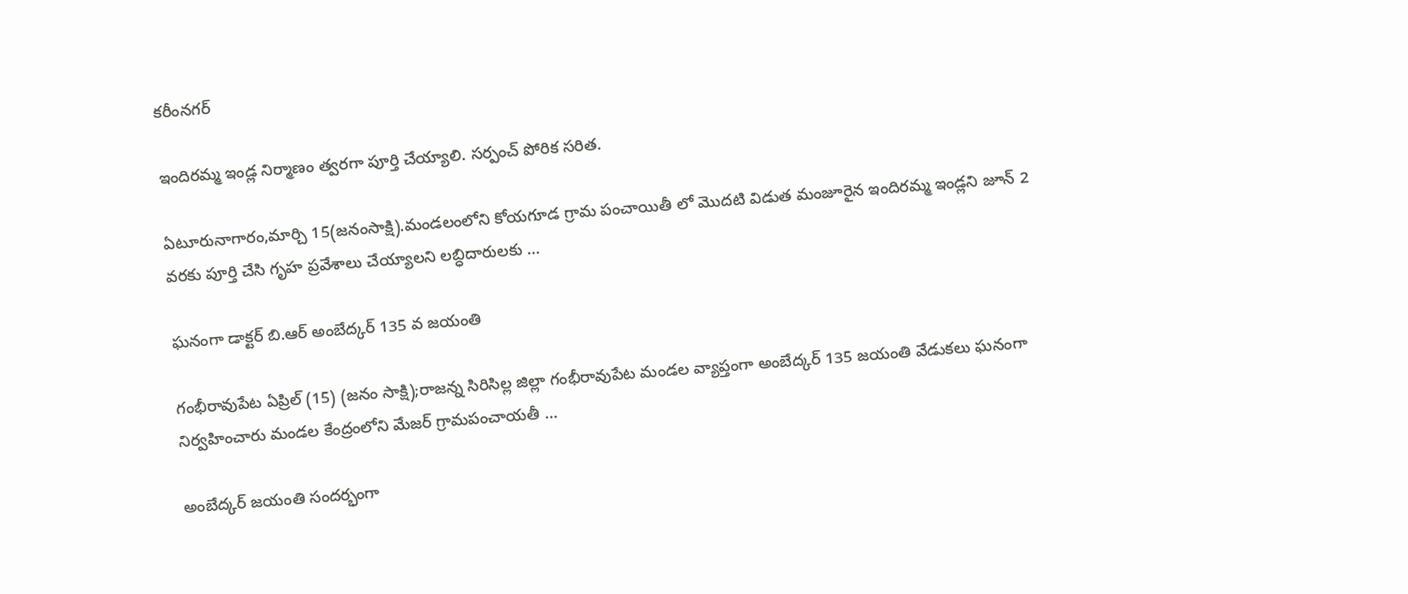కరీంనగర్

ఇందిరమ్మ ఇండ్ల నిర్మాణం త్వరగా పూర్తి చేయ్యాలి. సర్పంచ్ పోరిక సరిత.

ఏటూరునాగారం,మార్చి 15(జనంసాక్షి).మండలంలోని కోయగూడ గ్రామ పంచాయితీ లో మొదటి విడుత మంజూరైన ఇందిరమ్మ ఇండ్లని జూన్ 2 వరకు పూర్తి చేసి గృహ ప్రవేశాలు చేయ్యాలని లబ్ధిదారులకు …

ఘనంగా డాక్టర్ బి.ఆర్ అంబేద్కర్ 135 వ జయంతి

గంభీరావుపేట ఏప్రిల్ (15) (జనం సాక్షి);రాజన్న సిరిసిల్ల జిల్లా గంభీరావుపేట మండల వ్యాప్తంగా అంబేద్కర్ 135 జయంతి వేడుకలు ఘనంగా నిర్వహించారు మండల కేంద్రంలోని మేజర్ గ్రామపంచాయతీ …

అంబేద్కర్ జయంతి సందర్భంగా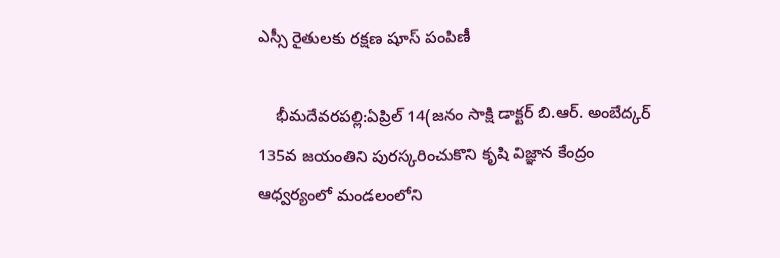ఎస్సీ రైతులకు రక్షణ షూస్ పంపిణీ

    భీమదేవరపల్లి:ఏప్రిల్ 14(జనం సాక్షి డాక్టర్ బి.ఆర్. అంబేద్కర్ 135వ జయంతిని పురస్కరించుకొని కృషి విజ్ఞాన కేంద్రం ఆధ్వర్యంలో మండలంలోని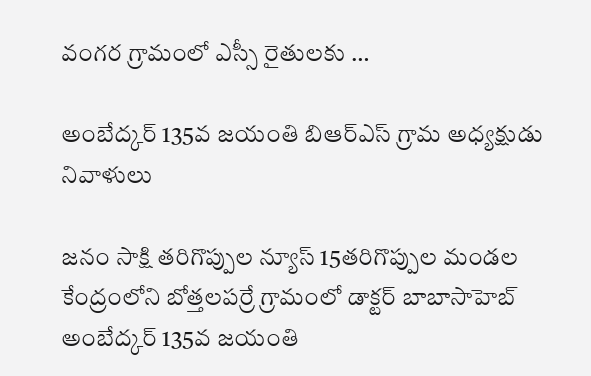వంగర గ్రామంలో ఎస్సీ రైతులకు …

అంబేద్కర్ 135వ జయంతి బిఆర్ఎస్ గ్రామ అధ్యక్షుడు నివాళులు

జనం సాక్షి తరిగొప్పుల న్యూస్ 15తరిగొప్పుల మండల కేంద్రంలోని బోత్తలపర్రే గ్రామంలో డాక్టర్ బాబాసాహెబ్ అంబేద్కర్ 135వ జయంతి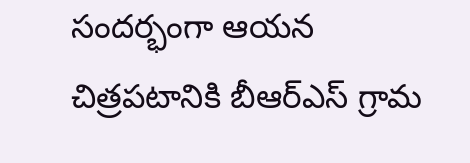సందర్భంగా ఆయన చిత్రపటానికి బీఆర్ఎస్ గ్రామ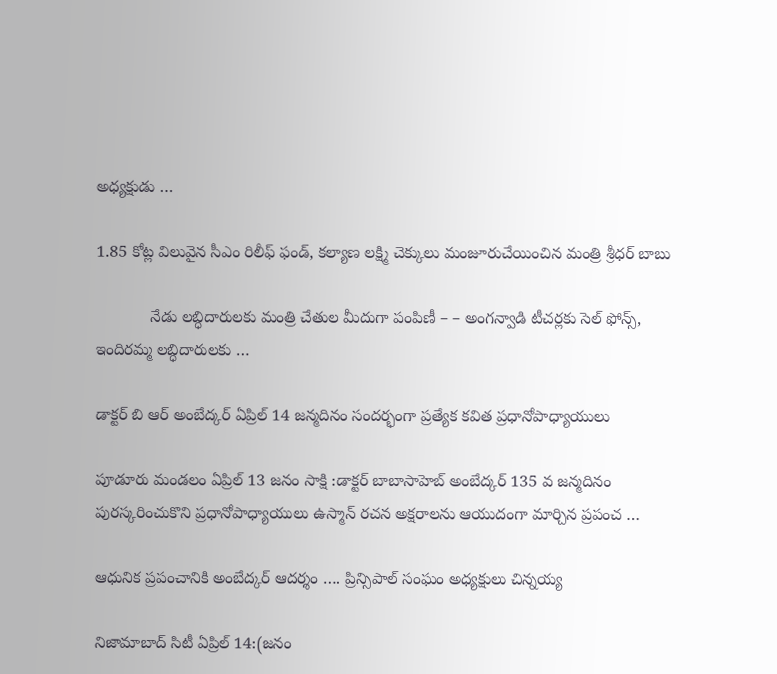అధ్యక్షుడు …

1.85 కోట్ల విలువైన సీఎం రిలీఫ్ ఫండ్, కల్యాణ లక్ష్మి చెక్కులు మంజూరుచేయించిన మంత్రి శ్రీధర్ బాబు

            నేడు లబ్ధిదారులకు మంత్రి చేతుల మీదుగా పంపిణీ – – అంగన్వాడి టీచర్లకు సెల్ ఫోన్స్, ఇందిరమ్మ లబ్ధిదారులకు …

డాక్టర్ బి ఆర్ అంబేద్కర్ ఏప్రిల్ 14 జన్మదినం సందర్భంగా ప్రత్యేక కవిత ప్రధానోపాధ్యాయులు

పూడూరు మండలం ఏప్రిల్ 13 జనం సాక్షి :డాక్టర్ బాబాసాహెబ్ అంబేద్కర్ 135 వ జన్మదినం పురస్కరించుకొని ప్రధానోపాధ్యాయులు ఉస్మాన్ రచన అక్షరాలను ఆయుదంగా మార్చిన ప్రపంచ …

ఆధునిక ప్రపంచానికి అంబేద్కర్ ఆదర్శం …. ప్రిన్సిపాల్ సంఘం అధ్యక్షులు చిన్నయ్య

నిజామాబాద్ సిటీ ఏప్రిల్ 14:(జనం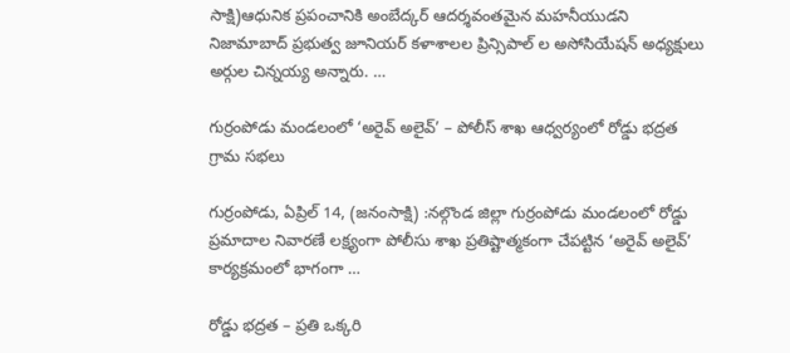సాక్షి)ఆధునిక ప్రపంచానికి అంబేద్కర్ ఆదర్శవంతమైన మహనీయుడని నిజామాబాద్ ప్రభుత్వ జూనియర్ కళాశాలల ప్రిన్సిపాల్ ల అసోసియేషన్ అధ్యక్షులు అర్గుల చిన్నయ్య అన్నారు. …

గుర్రంపోడు మండలంలో ‘అరైవ్ అలైవ్’ – పోలీస్ శాఖ ఆధ్వర్యంలో రోడ్డు భద్రత గ్రామ సభలు

గుర్రంపోడు, ఏప్రిల్ 14, (జనంసాక్షి) :నల్గొండ జిల్లా గుర్రంపోడు మండలంలో రోడ్డు ప్రమాదాల నివారణే లక్ష్యంగా పోలీసు శాఖ ప్రతిష్టాత్మకంగా చేపట్టిన ‘అరైవ్ అలైవ్’ కార్యక్రమంలో భాగంగా …

రోడ్డు భద్రత – ప్రతి ఒక్కరి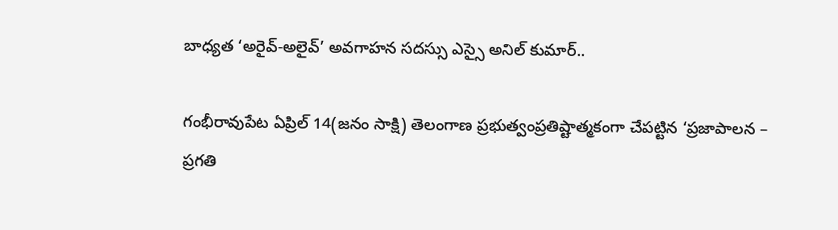బాధ్యత ‘అరైవ్-అలైవ్’ అవగాహన సదస్సు ఎస్సై అనిల్ కుమార్..

గంభీరావుపేట ఏప్రిల్ 14(జనం సాక్షి) తెలంగాణ ప్రభుత్వంప్రతిష్టాత్మకంగా చేపట్టిన ‘ప్రజాపాలన – ప్రగతి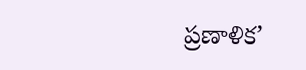ప్రణాళిక’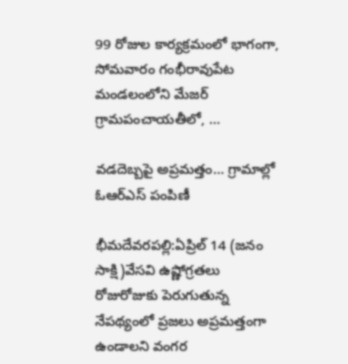99 రోజుల కార్యక్రమంలో భాగంగా, సోమవారం గంభీరావుపేట మండలంలోని మేజర్ గ్రామపంచాయతీలో, …

వడదెబ్బపై అప్రమత్తం… గ్రామాల్లో ఓఆర్‌ఎస్ పంపిణీ

భీమదేవరపల్లి:ఏప్రిల్ 14 (జనం సాక్షి)వేసవి ఉష్ణోగ్రతలు రోజురోజుకు పెరుగుతున్న నేపథ్యంలో ప్రజలు అప్రమత్తంగా ఉండాలని వంగర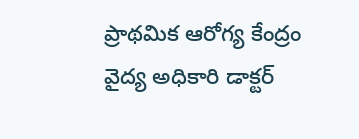ప్రాథమిక ఆరోగ్య కేంద్రం వైద్య అధికారి డాక్టర్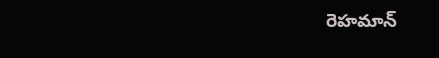రెహమాన్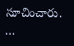సూచించారు. …